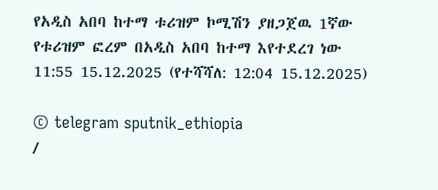የአዲስ አበባ ከተማ ቱሪዝም ኮሚሽን ያዘጋጀዉ 1ኛው የቱሪዝም ፎረም በአዲስ አበባ ከተማ እየተደረገ ነው
11:55 15.12.2025 (የተሻሻለ: 12:04 15.12.2025)

© telegram sputnik_ethiopia
/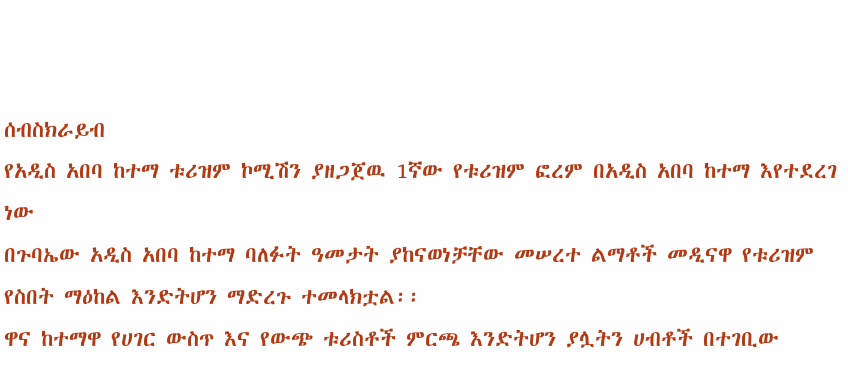ሰብስክራይብ
የአዲስ አበባ ከተማ ቱሪዝም ኮሚሽን ያዘጋጀዉ 1ኛው የቱሪዝም ፎረም በአዲስ አበባ ከተማ እየተደረገ ነው
በጉባኤው አዲስ አበባ ከተማ ባለፉት ዓመታት ያከናወነቻቸው መሠረተ ልማቶች መዲናዋ የቱሪዝም የስበት ማዕከል እንድትሆን ማድረጉ ተመላክቷል፡፡
ዋና ከተማዋ የሀገር ውስጥ እና የውጭ ቱሪስቶች ምርጫ እንድትሆን ያሏትን ሀብቶች በተገቢው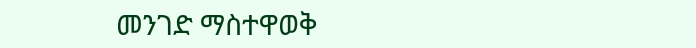መንገድ ማስተዋወቅ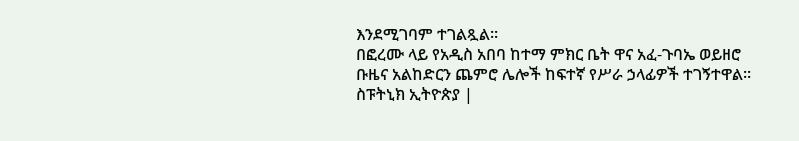እንደሚገባም ተገልጿል፡፡
በፎረሙ ላይ የአዲስ አበባ ከተማ ምክር ቤት ዋና አፈ-ጉባኤ ወይዘሮ ቡዜና አልከድርን ጨምሮ ሌሎች ከፍተኛ የሥራ ኃላፊዎች ተገኝተዋል፡፡
ስፑትኒክ ኢትዮጵያ |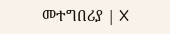መተግበሪያ | X